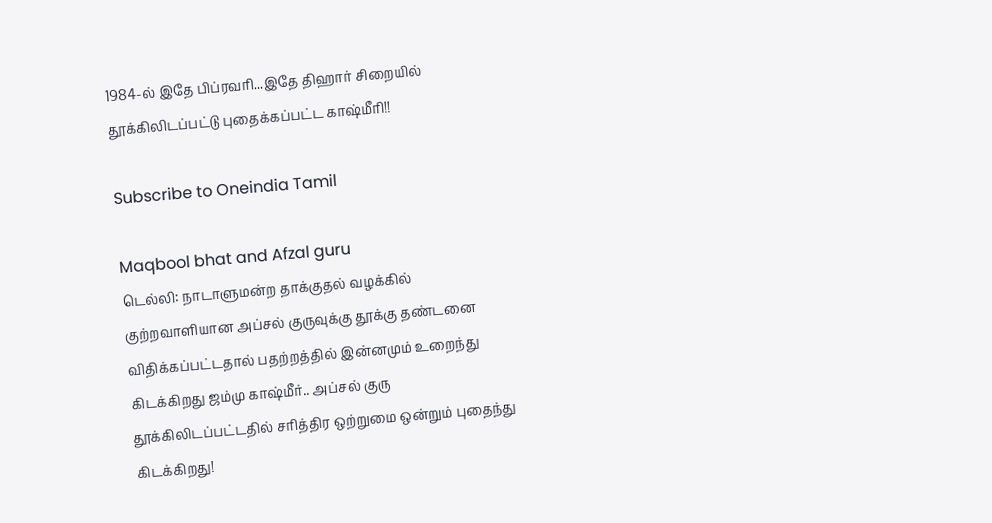1984-ல் இதே பிப்ரவரி...இதே திஹார் சிறையில் தூக்கிலிடப்பட்டு புதைக்கப்பட்ட காஷ்மீரி!!

Subscribe to Oneindia Tamil

Maqbool bhat and Afzal guru
டெல்லி: நாடாளுமன்ற தாக்குதல் வழக்கில் குற்றவாளியான அப்சல் குருவுக்கு தூக்கு தண்டனை விதிக்கப்பட்டதால் பதற்றத்தில் இன்னமும் உறைந்து கிடக்கிறது ஜம்மு காஷ்மீர்.. அப்சல் குரு தூக்கிலிடப்பட்டதில் சரித்திர ஒற்றுமை ஒன்றும் புதைந்து கிடக்கிறது!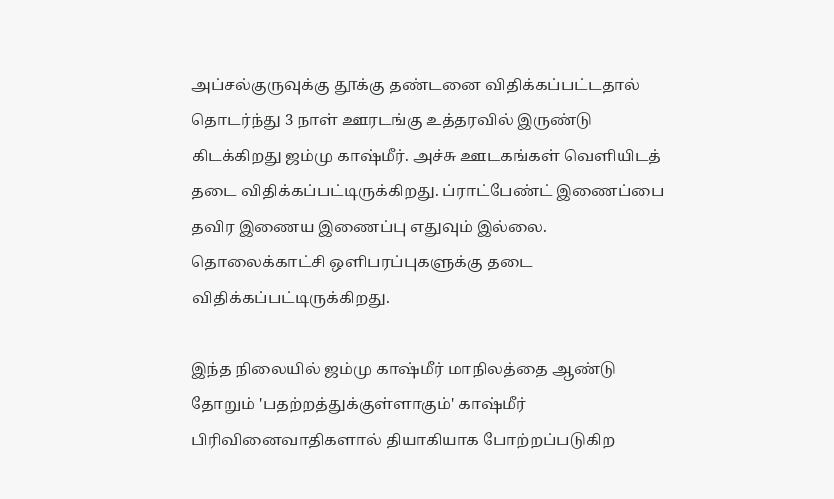அப்சல்குருவுக்கு தூக்கு தண்டனை விதிக்கப்பட்டதால் தொடர்ந்து 3 நாள் ஊரடங்கு உத்தரவில் இருண்டு கிடக்கிறது ஜம்மு காஷ்மீர். அச்சு ஊடகங்கள் வெளியிடத் தடை விதிக்கப்பட்டிருக்கிறது. ப்ராட்பேண்ட் இணைப்பை தவிர இணைய இணைப்பு எதுவும் இல்லை. தொலைக்காட்சி ஒளிபரப்புகளுக்கு தடை விதிக்கப்பட்டிருக்கிறது.

இந்த நிலையில் ஜம்மு காஷ்மீர் மாநிலத்தை ஆண்டு தோறும் 'பதற்றத்துக்குள்ளாகும்' காஷ்மீர் பிரிவினைவாதிகளால் தியாகியாக போற்றப்படுகிற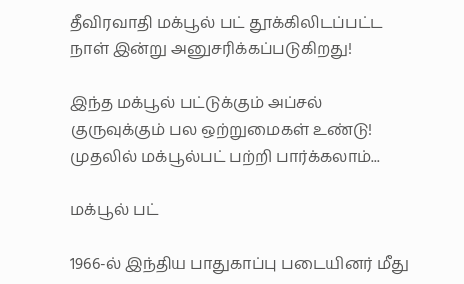தீவிரவாதி மக்பூல் பட் தூக்கிலிடப்பட்ட நாள் இன்று அனுசரிக்கப்படுகிறது!

இந்த மக்பூல் பட்டுக்கும் அப்சல் குருவுக்கும் பல ஒற்றுமைகள் உண்டு! முதலில் மக்பூல்பட் பற்றி பார்க்கலாம்...

மக்பூல் பட்

1966-ல் இந்திய பாதுகாப்பு படையினர் மீது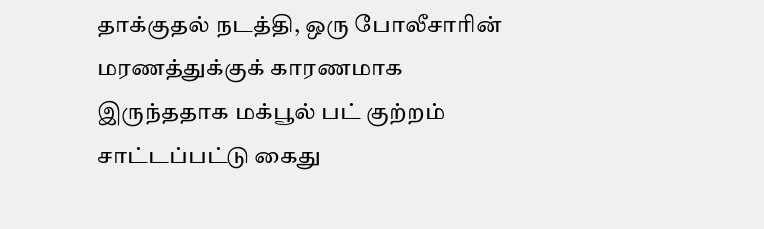தாக்குதல் நடத்தி, ஒரு போலீசாரின் மரணத்துக்குக் காரணமாக இருந்ததாக மக்பூல் பட் குற்றம் சாட்டப்பட்டு கைது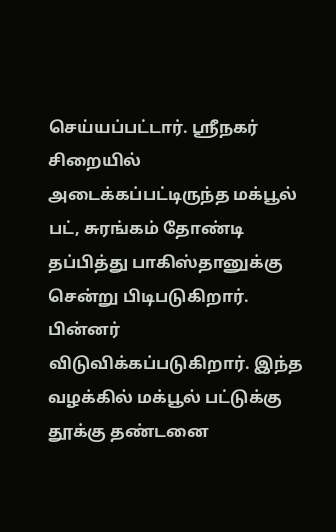செய்யப்பட்டார். ஸ்ரீநகர் சிறையில் அடைக்கப்பட்டிருந்த மக்பூல் பட், சுரங்கம் தோண்டி தப்பித்து பாகிஸ்தானுக்கு சென்று பிடிபடுகிறார். பின்னர் விடுவிக்கப்படுகிறார். இந்த வழக்கில் மக்பூல் பட்டுக்கு தூக்கு தண்டனை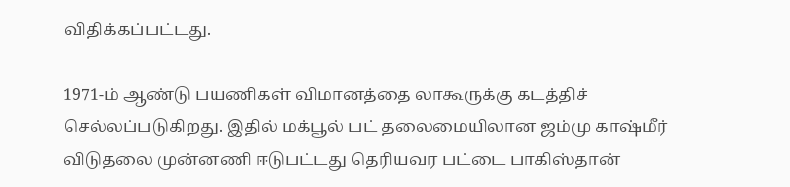விதிக்கப்பட்டது.

1971-ம் ஆண்டு பயணிகள் விமானத்தை லாகூருக்கு கடத்திச் செல்லப்படுகிறது. இதில் மக்பூல் பட் தலைமையிலான ஜம்மு காஷ்மீர் விடுதலை முன்னணி ஈடுபட்டது தெரியவர பட்டை பாகிஸ்தான்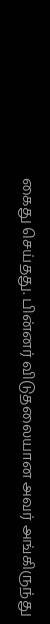கைது செய்தது. பின்னர் விடுதலையான அவர் அங்கிருந்து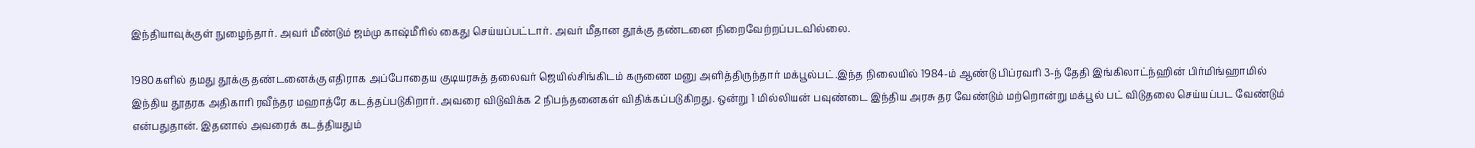இந்தியாவுக்குள் நுழைந்தார். அவர் மீண்டும் ஜம்மு காஷ்மீரில் கைது செய்யப்பட்டார். அவர் மீதான தூக்கு தண்டனை நிறைவேற்றப்படவில்லை.

1980களில் தமது தூக்கு தண்டனைக்கு எதிராக அப்போதைய குடியரசுத் தலைவர் ஜெயில்சிங்கிடம் கருணை மனு அளித்திருந்தார் மக்பூல்பட்.இந்த நிலையில் 1984-ம் ஆண்டு பிப்ரவரி 3-ந் தேதி இங்கிலாட்ந்ஹின் பிர்மிங்ஹாமில் இந்திய தூதரக அதிகாரி ரவீந்தர மஹாத்ரே கடத்தப்படுகிறார். அவரை விடுவிக்க 2 நிபந்தனைகள் விதிக்கப்படுகிறது. ஒன்று 1 மில்லியன் பவுண்டை இந்திய அரசு தர வேண்டும் மற்றொன்று மக்பூல் பட் விடுதலை செய்யப்பட வேண்டும் என்பதுதான். இதனால் அவரைக் கடத்தியதும்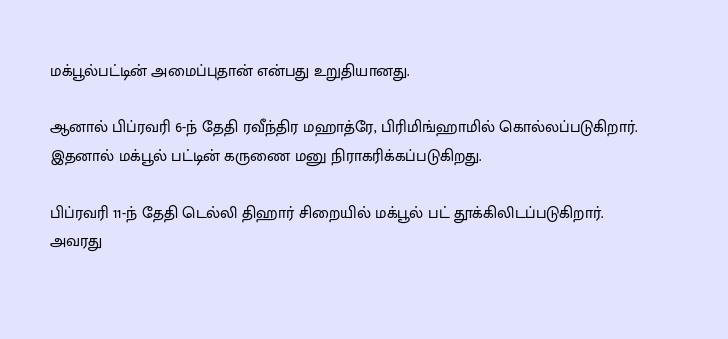மக்பூல்பட்டின் அமைப்புதான் என்பது உறுதியானது.

ஆனால் பிப்ரவரி 6-ந் தேதி ரவீந்திர மஹாத்ரே, பிரிமிங்ஹாமில் கொல்லப்படுகிறார். இதனால் மக்பூல் பட்டின் கருணை மனு நிராகரிக்கப்படுகிறது.

பிப்ரவரி 11-ந் தேதி டெல்லி திஹார் சிறையில் மக்பூல் பட் தூக்கிலிடப்படுகிறார். அவரது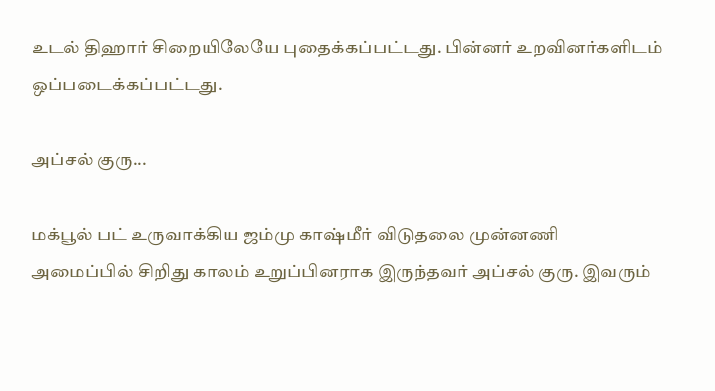உடல் திஹார் சிறையிலேயே புதைக்கப்பட்டது. பின்னர் உறவினர்களிடம் ஒப்படைக்கப்பட்டது.

அப்சல் குரு...

மக்பூல் பட் உருவாக்கிய ஜம்மு காஷ்மீர் விடுதலை முன்னணி அமைப்பில் சிறிது காலம் உறுப்பினராக இருந்தவர் அப்சல் குரு. இவரும்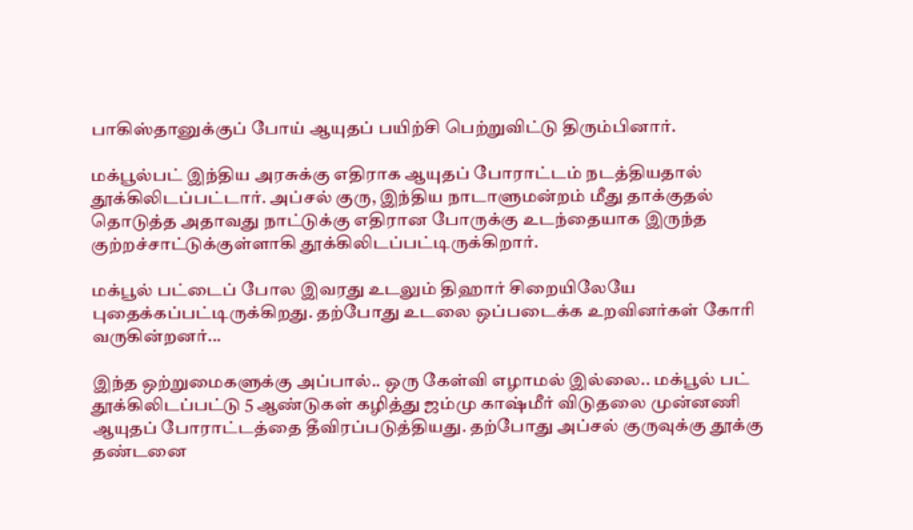பாகிஸ்தானுக்குப் போய் ஆயுதப் பயிற்சி பெற்றுவிட்டு திரும்பினார்.

மக்பூல்பட் இந்திய அரசுக்கு எதிராக ஆயுதப் போராட்டம் நடத்தியதால் தூக்கிலிடப்பட்டார். அப்சல் குரு, இந்திய நாடாளுமன்றம் மீது தாக்குதல் தொடுத்த அதாவது நாட்டுக்கு எதிரான போருக்கு உடந்தையாக இருந்த குற்றச்சாட்டுக்குள்ளாகி தூக்கிலிடப்பட்டிருக்கிறார்.

மக்பூல் பட்டைப் போல இவரது உடலும் திஹார் சிறையிலேயே புதைக்கப்பட்டிருக்கிறது. தற்போது உடலை ஒப்படைக்க உறவினர்கள் கோரி வருகின்றனர்...

இந்த ஒற்றுமைகளுக்கு அப்பால்.. ஒரு கேள்வி எழாமல் இல்லை.. மக்பூல் பட் தூக்கிலிடப்பட்டு 5 ஆண்டுகள் கழித்து ஜம்மு காஷ்மீர் விடுதலை முன்னணி ஆயுதப் போராட்டத்தை தீவிரப்படுத்தியது. தற்போது அப்சல் குருவுக்கு தூக்கு தண்டனை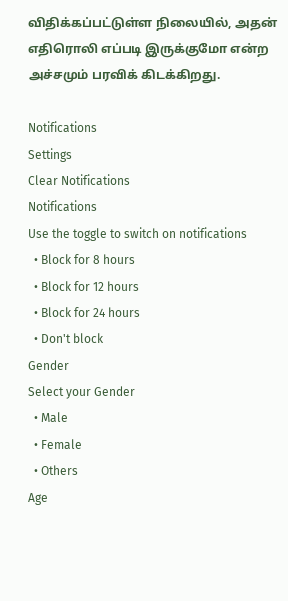விதிக்கப்பட்டுள்ள நிலையில், அதன் எதிரொலி எப்படி இருக்குமோ என்ற அச்சமும் பரவிக் கிடக்கிறது.

Notifications
Settings
Clear Notifications
Notifications
Use the toggle to switch on notifications
  • Block for 8 hours
  • Block for 12 hours
  • Block for 24 hours
  • Don't block
Gender
Select your Gender
  • Male
  • Female
  • Others
Age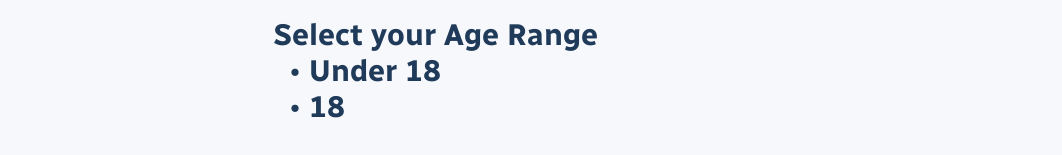Select your Age Range
  • Under 18
  • 18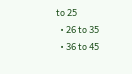to 25
  • 26 to 35
  • 36 to 45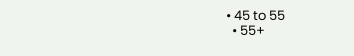• 45 to 55
  • 55+